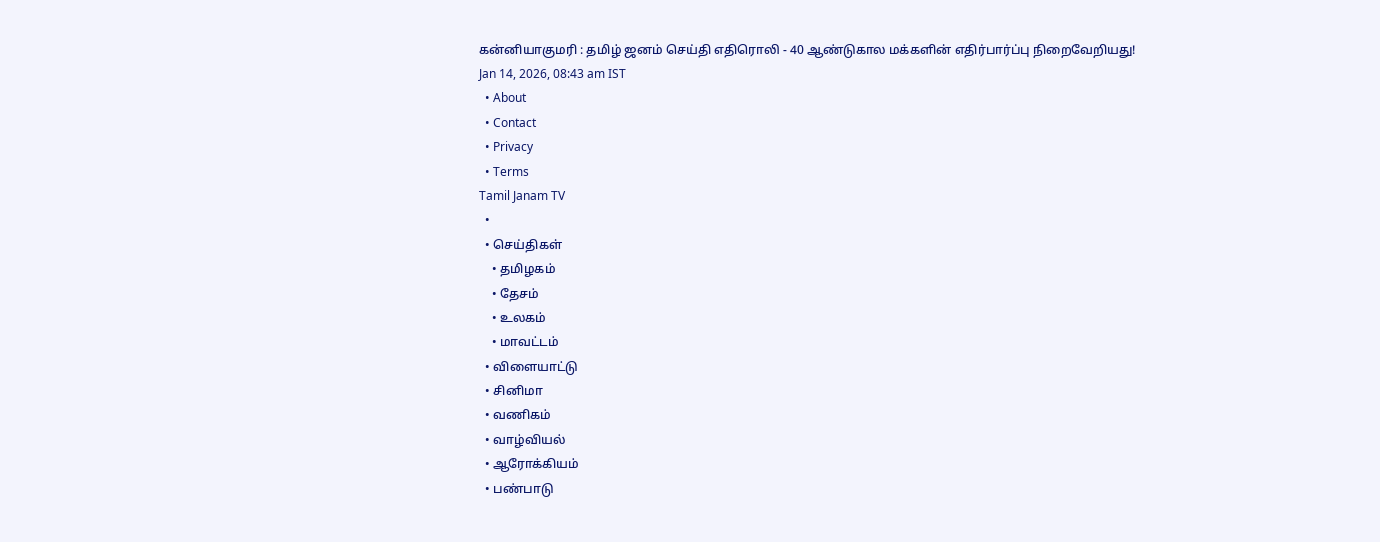கன்னியாகுமரி : தமிழ் ஜனம் செய்தி எதிரொலி - 40 ஆண்டுகால மக்களின் எதிர்பார்ப்பு நிறைவேறியது!
Jan 14, 2026, 08:43 am IST
  • About
  • Contact
  • Privacy
  • Terms
Tamil Janam TV
  •
  • செய்திகள்
    • தமிழகம்
    • தேசம்
    • உலகம்
    • மாவட்டம்
  • விளையாட்டு
  • சினிமா
  • வணிகம்
  • வாழ்வியல்
  • ஆரோக்கியம்
  • பண்பாடு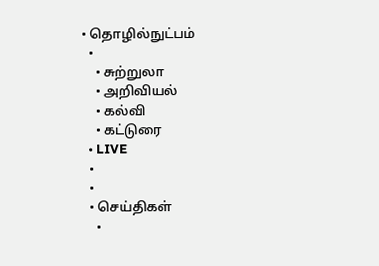• தொழில்நுட்பம்
  •
    • சுற்றுலா
    • அறிவியல்
    • கல்வி
    • கட்டுரை
  • LIVE
  •
  •
  • செய்திகள்
    •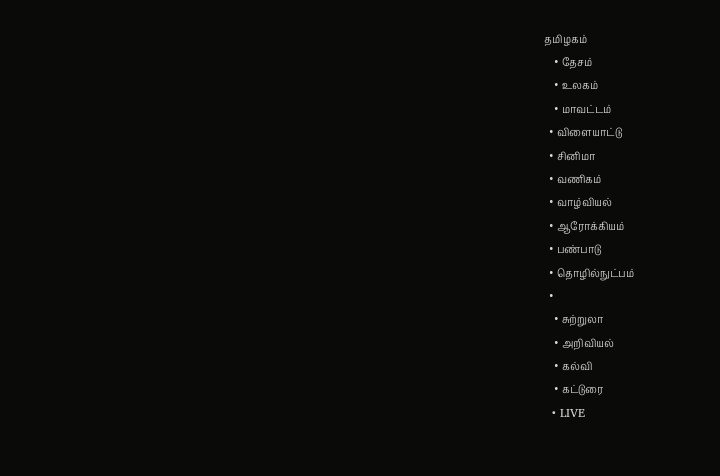தமிழகம்
    • தேசம்
    • உலகம்
    • மாவட்டம்
  • விளையாட்டு
  • சினிமா
  • வணிகம்
  • வாழ்வியல்
  • ஆரோக்கியம்
  • பண்பாடு
  • தொழில்நுட்பம்
  •
    • சுற்றுலா
    • அறிவியல்
    • கல்வி
    • கட்டுரை
  • LIVE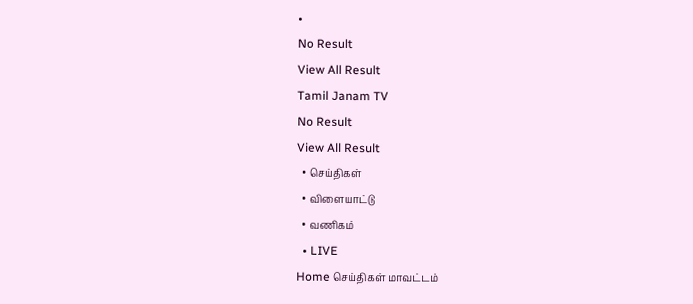•
No Result
View All Result
Tamil Janam TV
No Result
View All Result
  • செய்திகள்
  • விளையாட்டு
  • வணிகம்
  • LIVE
Home செய்திகள் மாவட்டம்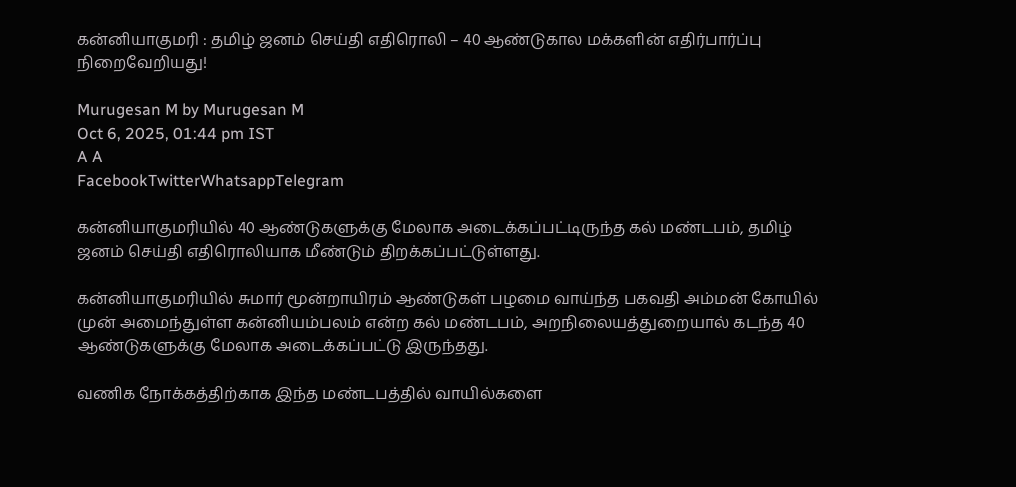கன்னியாகுமரி : தமிழ் ஜனம் செய்தி எதிரொலி – 40 ஆண்டுகால மக்களின் எதிர்பார்ப்பு நிறைவேறியது!

Murugesan M by Murugesan M
Oct 6, 2025, 01:44 pm IST
A A
FacebookTwitterWhatsappTelegram

கன்னியாகுமரியில் 40 ஆண்டுகளுக்கு மேலாக அடைக்கப்பட்டிருந்த கல் மண்டபம், தமிழ் ஜனம் செய்தி எதிரொலியாக மீண்டும் திறக்கப்பட்டுள்ளது.

கன்னியாகுமரியில் சுமார் மூன்றாயிரம் ஆண்டுகள் பழமை வாய்ந்த பகவதி அம்மன் கோயில் முன் அமைந்துள்ள கன்னியம்பலம் என்ற கல் மண்டபம், அறநிலையத்துறையால் கடந்த 40 ஆண்டுகளுக்கு மேலாக அடைக்கப்பட்டு இருந்தது.

வணிக நோக்கத்திற்காக இந்த மண்டபத்தில் வாயில்களை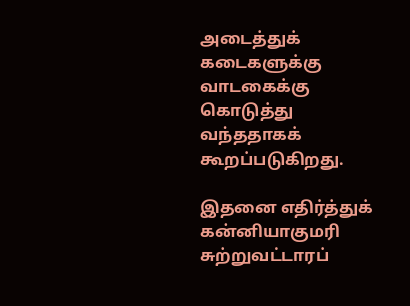அடைத்துக் கடைகளுக்கு வாடகைக்கு கொடுத்து வந்ததாகக் கூறப்படுகிறது.

இதனை எதிர்த்துக் கன்னியாகுமரி சுற்றுவட்டாரப்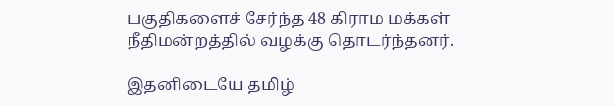பகுதிகளைச் சேர்ந்த 48 கிராம மக்கள் நீதிமன்றத்தில் வழக்கு தொடர்ந்தனர்.

இதனிடையே தமிழ்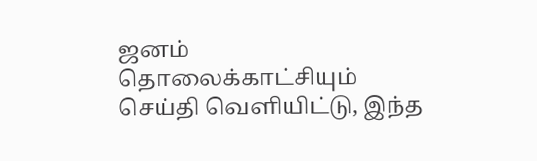ஜனம் தொலைக்காட்சியும் செய்தி வெளியிட்டு, இந்த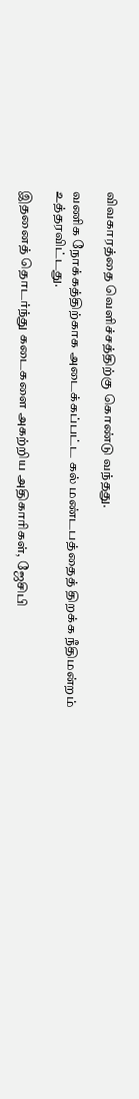விவகாரத்தை வெளிச்சத்திற்கு கொண்டு வந்தது.

வணிக நோக்கத்திற்காக அடைக்கப்பட்ட கல் மண்டபத்தைத் திறக்க நீதிமன்றம் உத்தரவிட்டது.

இதனைத் தொடர்ந்து கடைகளை அகற்றிய அதிகாரிகள், ஜேசிபி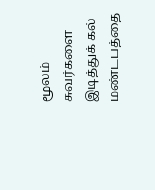மூலம் சுவர்களை இடித்துக் கல் மண்டபத்தை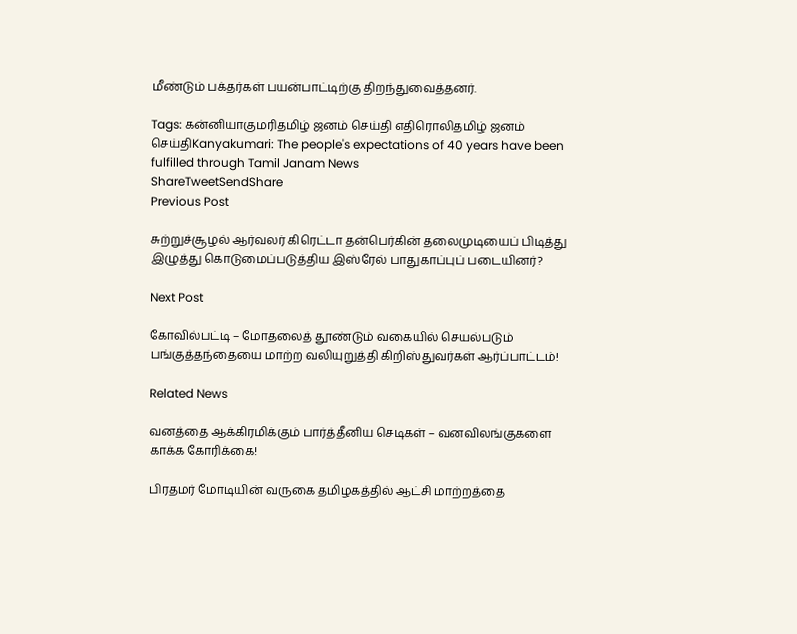மீண்டும் பக்தர்கள் பயன்பாட்டிற்கு திறந்துவைத்தனர்.

Tags: கன்னியாகுமரிதமிழ் ஜனம் செய்தி எதிரொலிதமிழ் ஜனம் செய்திKanyakumari: The people's expectations of 40 years have been fulfilled through Tamil Janam News
ShareTweetSendShare
Previous Post

சுற்றுச்சூழல் ஆர்வலர் கிரெட்டா தன்பெர்கின் தலைமுடியைப் பிடித்து இழுத்து கொடுமைப்படுத்திய இஸ்ரேல் பாதுகாப்புப் படையினர்?

Next Post

கோவில்பட்டி – மோதலைத் தூண்டும் வகையில் செயல்படும் பங்குத்தந்தையை மாற்ற வலியுறுத்தி கிறிஸ்துவர்கள் ஆர்ப்பாட்டம்!

Related News

வனத்தை ஆக்கிரமிக்கும் பார்த்தீனிய செடிகள் – வனவிலங்குகளை காக்க கோரிக்கை!

பிரதமர் மோடியின் வருகை தமிழகத்தில் ஆட்சி மாற்றத்தை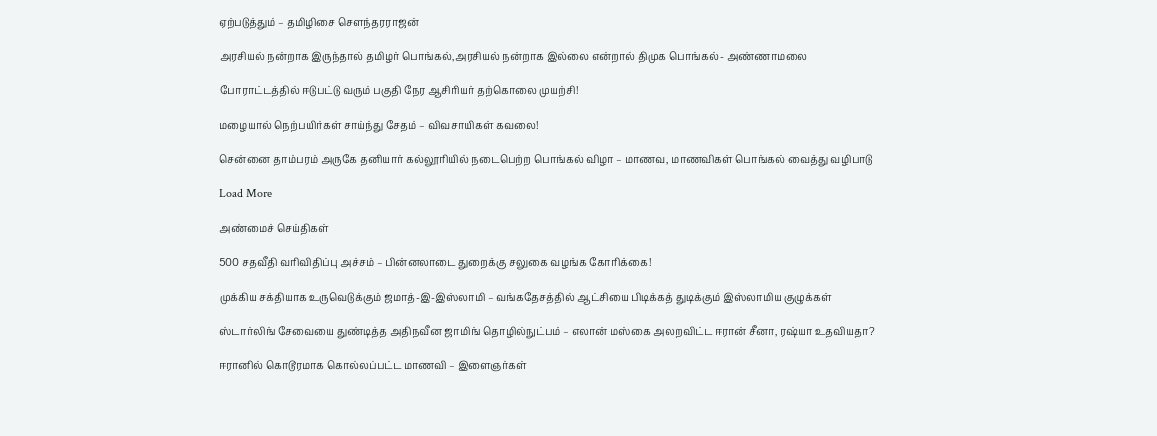ஏற்படுத்தும் – தமிழிசை சௌந்தரராஜன்

அரசியல் நன்றாக இருந்தால் தமிழர் பொங்கல்,அரசியல் நன்றாக இல்லை என்றால் திமுக பொங்கல்- அண்ணாமலை

போராட்டத்தில் ஈடுபட்டு வரும் பகுதி நேர ஆசிரியர் தற்கொலை முயற்சி!

மழையால் நெற்பயிர்கள் சாய்ந்து சேதம் – விவசாயிகள் கவலை!

சென்னை தாம்பரம் அருகே தனியார் கல்லூரியில் நடைபெற்ற பொங்கல் விழா – மாணவ, மாணவிகள் பொங்கல் வைத்து வழிபாடு

Load More

அண்மைச் செய்திகள்

500 சதவீதி வரிவிதிப்பு அச்சம் – பின்னலாடை துறைக்கு சலுகை வழங்க கோரிக்கை!

முக்கிய சக்தியாக உருவெடுக்கும் ஜமாத்-இ-இஸ்லாமி – வங்கதேசத்தில் ஆட்சியை பிடிக்கத் துடிக்கும் இஸ்லாமிய குழுக்கள்

ஸ்டார்லிங் சேவையை துண்டித்த அதிநவீன ஜாமிங் தொழில்நுட்பம் – எலான் மஸ்கை அலறவிட்ட ஈரான் சீனா, ரஷ்யா உதவியதா?

ஈரானில் கொடூரமாக கொல்லப்பட்ட மாணவி – இளைஞர்கள்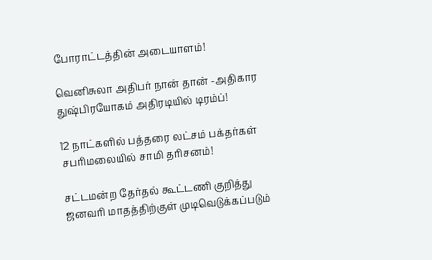போராட்டத்தின் அடையாளம்!

வெனிசுலா அதிபர் நான் தான் -அதிகார துஷ்பிரயோகம் அதிரடியில் டிரம்ப்!

12 நாட்களில் பத்தரை லட்சம் பக்தர்கள் சபரிமலையில் சாமி தரிசனம்!

சட்டமன்ற தேர்தல் கூட்டணி குறித்து ஜனவரி மாதத்திற்குள் முடிவெடுக்கப்படும்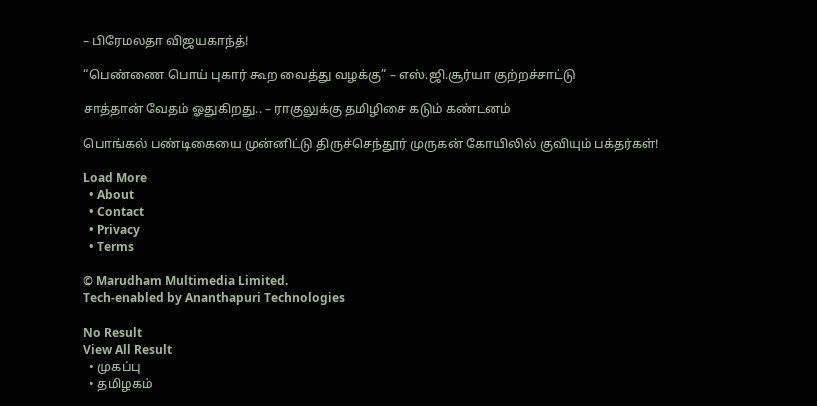– பிரேமலதா விஜயகாந்த்!

“பெண்ணை பொய் புகார் கூற வைத்து வழக்கு” – எஸ்.ஜி.சூர்யா குற்றச்சாட்டு

சாத்தான் வேதம் ஓதுகிறது.. – ராகுலுக்கு தமிழிசை கடும் கண்டனம்

பொங்கல் பண்டிகையை முன்னிட்டு திருச்செந்தூர் முருகன் கோயிலில் குவியும் பக்தர்கள்!

Load More
  • About
  • Contact
  • Privacy
  • Terms

© Marudham Multimedia Limited.
Tech-enabled by Ananthapuri Technologies

No Result
View All Result
  • முகப்பு
  • தமிழகம்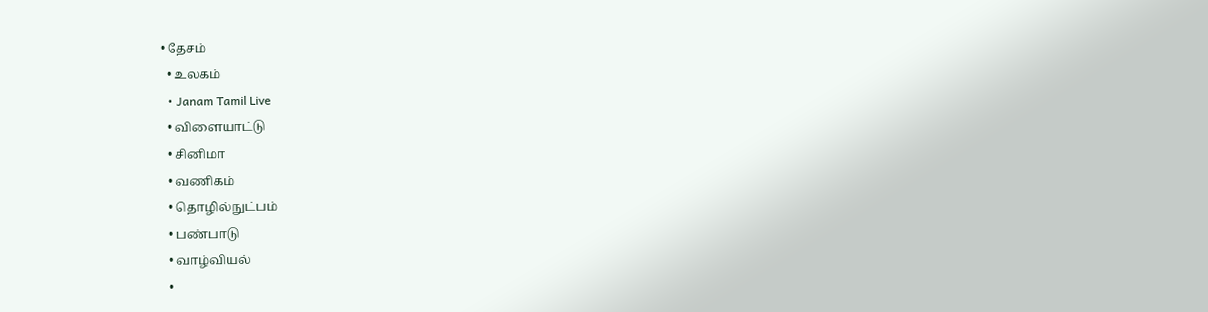• தேசம்
  • உலகம்
  • Janam Tamil Live
  • விளையாட்டு
  • சினிமா
  • வணிகம்
  • தொழில்நுட்பம்
  • பண்பாடு
  • வாழ்வியல்
  •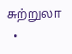சுற்றுலா
  •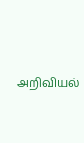அறிவியல்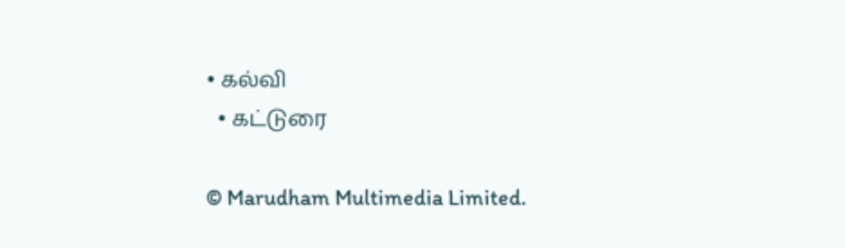• கல்வி
  • கட்டுரை

© Marudham Multimedia Limited.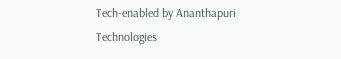Tech-enabled by Ananthapuri Technologies